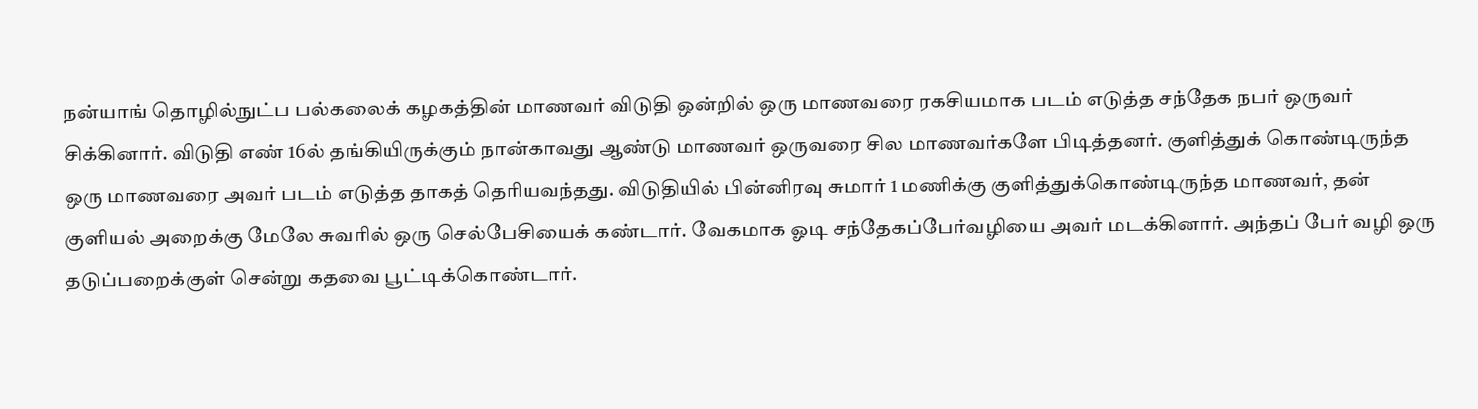நன்யாங் தொழில்நுட்ப பல்கலைக் கழகத்தின் மாணவர் விடுதி ஒன்றில் ஒரு மாணவரை ரகசியமாக படம் எடுத்த சந்தேக நபர் ஒருவர் சிக்கினார். விடுதி எண் 16ல் தங்கியிருக்கும் நான்காவது ஆண்டு மாணவர் ஒருவரை சில மாணவர்களே பிடித்தனர். குளித்துக் கொண்டிருந்த ஒரு மாணவரை அவர் படம் எடுத்த தாகத் தெரியவந்தது. விடுதியில் பின்னிரவு சுமார் 1 மணிக்கு குளித்துக்கொண்டிருந்த மாணவர், தன் குளியல் அறைக்கு மேலே சுவரில் ஒரு செல்பேசியைக் கண்டார். வேகமாக ஓடி சந்தேகப்பேர்வழியை அவர் மடக்கினார். அந்தப் பேர் வழி ஒரு தடுப்பறைக்குள் சென்று கதவை பூட்டிக்கொண்டார்.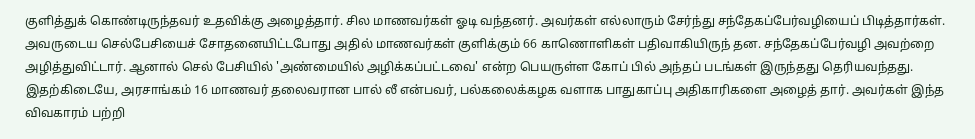குளித்துக் கொண்டிருந்தவர் உதவிக்கு அழைத்தார். சில மாணவர்கள் ஓடி வந்தனர். அவர்கள் எல்லாரும் சேர்ந்து சந்தேகப்பேர்வழியைப் பிடித்தார்கள். அவருடைய செல்பேசியைச் சோதனையிட்டபோது அதில் மாணவர்கள் குளிக்கும் 66 காணொளிகள் பதிவாகியிருந் தன. சந்தேகப்பேர்வழி அவற்றை அழித்துவிட்டார். ஆனால் செல் பேசியில் 'அண்மையில் அழிக்கப்பட்டவை' என்ற பெயருள்ள கோப் பில் அந்தப் படங்கள் இருந்தது தெரியவந்தது. இதற்கிடையே, அரசாங்கம் 16 மாணவர் தலைவரான பால் லீ என்பவர், பல்கலைக்கழக வளாக பாதுகாப்பு அதிகாரிகளை அழைத் தார். அவர்கள் இந்த விவகாரம் பற்றி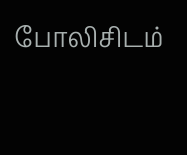போலிசிடம்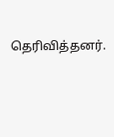தெரிவித்தனர்.